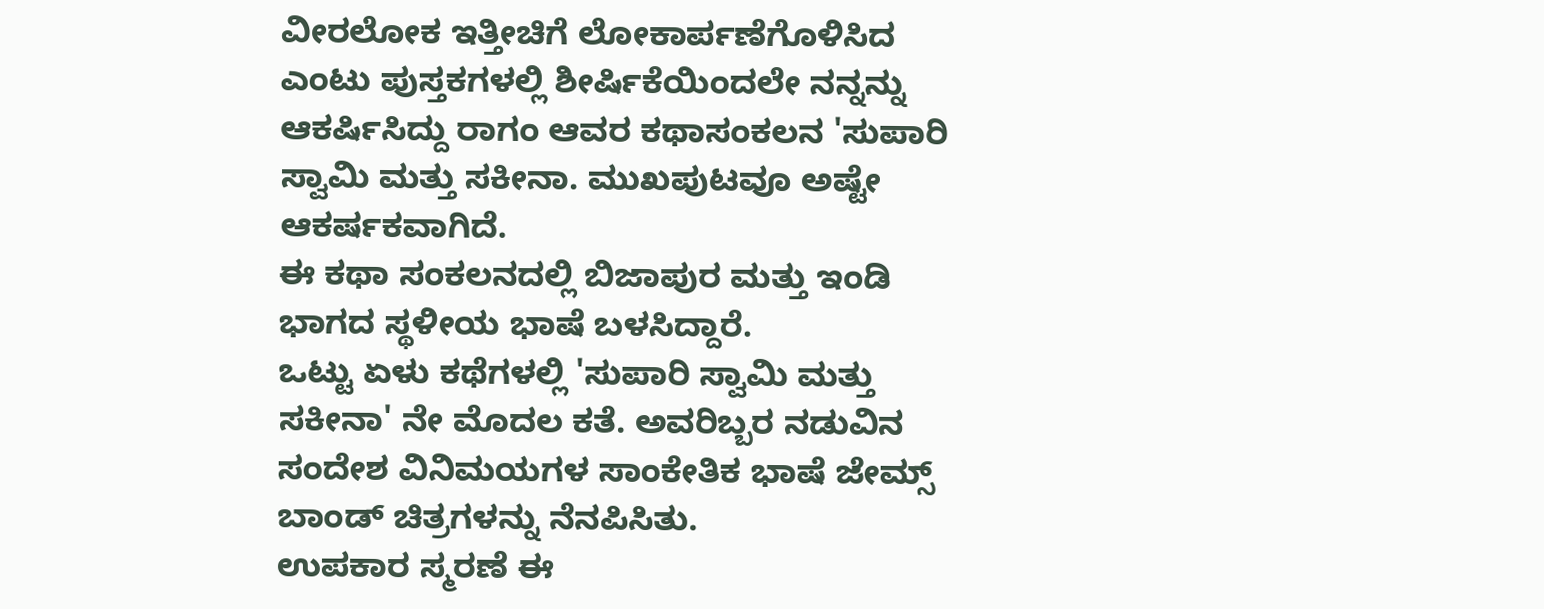ವೀರಲೋಕ ಇತ್ತೀಚಿಗೆ ಲೋಕಾರ್ಪಣೆಗೊಳಿಸಿದ ಎಂಟು ಪುಸ್ತಕಗಳಲ್ಲಿ ಶೀರ್ಷಿಕೆಯಿಂದಲೇ ನನ್ನನ್ನು ಆಕರ್ಷಿಸಿದ್ದು ರಾಗಂ ಆವರ ಕಥಾಸಂಕಲನ 'ಸುಪಾರಿ ಸ್ವಾಮಿ ಮತ್ತು ಸಕೀನಾ. ಮುಖಪುಟವೂ ಅಷ್ಟೇ ಆಕರ್ಷಕವಾಗಿದೆ.
ಈ ಕಥಾ ಸಂಕಲನದಲ್ಲಿ ಬಿಜಾಪುರ ಮತ್ತು ಇಂಡಿ ಭಾಗದ ಸ್ಥಳೀಯ ಭಾಷೆ ಬಳಸಿದ್ದಾರೆ.
ಒಟ್ಟು ಏಳು ಕಥೆಗಳಲ್ಲಿ 'ಸುಪಾರಿ ಸ್ವಾಮಿ ಮತ್ತು ಸಕೀನಾ' ನೇ ಮೊದಲ ಕತೆ. ಅವರಿಬ್ಬರ ನಡುವಿನ ಸಂದೇಶ ವಿನಿಮಯಗಳ ಸಾಂಕೇತಿಕ ಭಾಷೆ ಜೇಮ್ಸ್ ಬಾಂಡ್ ಚಿತ್ರಗಳನ್ನು ನೆನಪಿಸಿತು.
ಉಪಕಾರ ಸ್ಮರಣೆ ಈ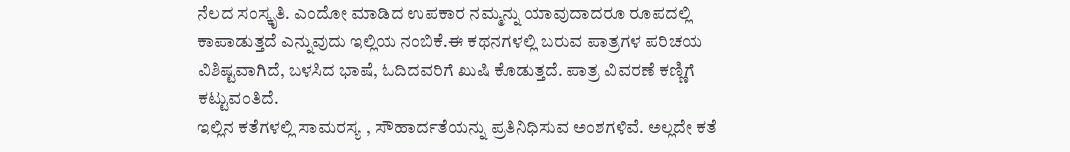ನೆಲದ ಸಂಸ್ಕೃತಿ. ಎಂದೋ ಮಾಡಿದ ಉಪಕಾರ ನಮ್ಮನ್ನು ಯಾವುದಾದರೂ ರೂಪದಲ್ಲಿ ಕಾಪಾಡುತ್ತದೆ ಎನ್ನುವುದು ಇಲ್ಲಿಯ ನಂಬಿಕೆ.ಈ ಕಥನಗಳಲ್ಲಿ ಬರುವ ಪಾತ್ರಗಳ ಪರಿಚಯ ವಿಶಿಷ್ಟವಾಗಿದೆ, ಬಳಸಿದ ಭಾಷೆ, ಓದಿದವರಿಗೆ ಖುಷಿ ಕೊಡುತ್ತದೆ. ಪಾತ್ರ ವಿವರಣೆ ಕಣ್ಣಿಗೆ ಕಟ್ಟುವಂತಿದೆ.
ಇಲ್ಲಿನ ಕತೆಗಳಲ್ಲಿ ಸಾಮರಸ್ಯ , ಸೌಹಾರ್ದತೆಯನ್ನು ಪ್ರತಿನಿಧಿಸುವ ಅಂಶಗಳಿವೆ. ಅಲ್ಲದೇ ಕತೆ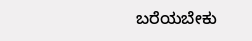ಬರೆಯಬೇಕು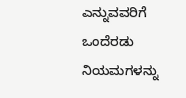ಎನ್ನುವವರಿಗೆ ಒಂದೆರಡು ನಿಯಮಗಳನ್ನು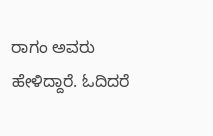ರಾಗಂ ಅವರು ಹೇಳಿದ್ದಾರೆ. ಓದಿದರೆ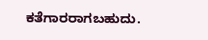ಕತೆಗಾರರಾಗಬಹುದು.